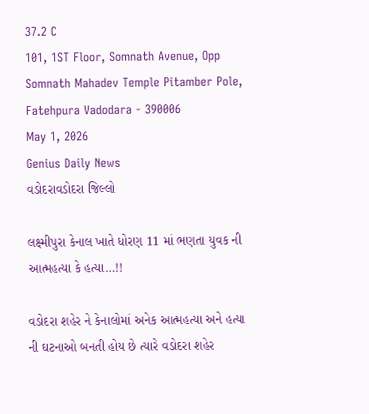37.2 C
101, 1ST Floor, Somnath Avenue, Opp Somnath Mahadev Temple Pitamber Pole, Fatehpura Vadodara - 390006
May 1, 2026
Genius Daily News
વડોદરાવડોદરા જિલ્લો

લક્ષ્મીપુરા કેનાલ ખાતે ધોરણ 11 માં ભણતા યુવક ની આત્મહત્યા કે હત્યા…!!

વડોદરા શહેર ને કેનાલોમાં અનેક આત્મહત્યા અને હત્યા ની ઘટનાઓ બનતી હોય છે ત્યારે વડોદરા શહેર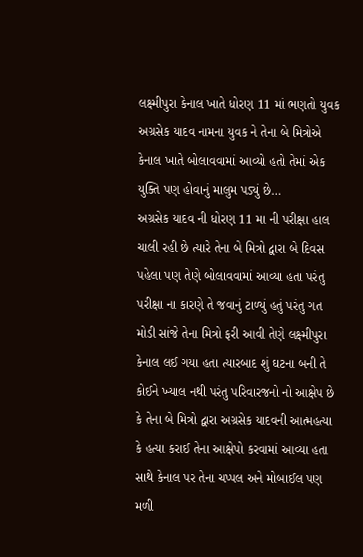લક્ષ્મીપુરા કેનાલ ખાતે ધોરણ 11 માં ભણતો યુવક અગ્રસેક યાદવ નામના યુવક ને તેના બે મિત્રોએ કેનાલ ખાતે બોલાવવામાં આવ્યો હતો તેમાં એક યુક્તિ પણ હોવાનું માલુમ પડ્યું છે…
અગ્રસેક યાદવ ની ધોરણ 11 મા ની પરીક્ષા હાલ ચાલી રહી છે ત્યારે તેના બે મિત્રો દ્વારા બે દિવસ પહેલા પણ તેણે બોલાવવામાં આવ્યા હતા પરંતુ પરીક્ષા ના કારણે તે જવાનું ટાળ્યું હતું પરંતુ ગત મોડી સાંજે તેના મિત્રો ફરી આવી તેણે લક્ષ્મીપુરા કેનાલ લઈ ગયા હતા ત્યારબાદ શું ઘટના બની તે કોઈને ખ્યાલ નથી પરંતુ પરિવારજનો નો આક્ષેપ છે કે તેના બે મિત્રો દ્વારા અગ્રસેક યાદવની આત્મહત્યા કે હત્યા કરાઈ તેના આક્ષેપો કરવામાં આવ્યા હતા સાથે કેનાલ પર તેના ચપ્પલ અને મોબાઈલ પણ મળી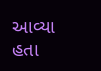આવ્યા હતા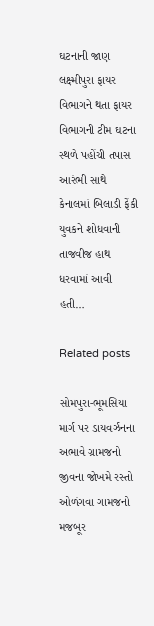ઘટનાની જાણ લક્ષ્મીપુરા ફાયર વિભાગને થતા ફાયર વિભાગની ટીમ ઘટના સ્થળે પહોંચી તપાસ આરંભી સાથે કેનાલમાં બિલાડી ફેંકી યુવકને શોધવાની તાજવીજ હાથ ધરવામાં આવી હતી…

Related posts

સોમપુરા-ભૂમસિયા માર્ગ પર ડાયવર્ઝનના અભાવે ગ્રામજનો જીવના જોખમે રસ્તો ઓળંગવા ગામજનો મજબૂર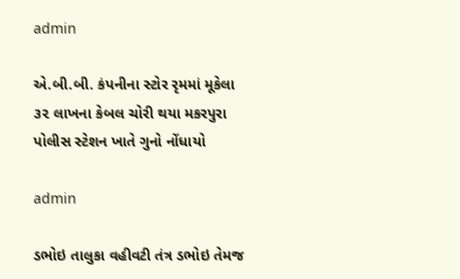admin

એ.બી.બી. કંપનીના સ્ટોર રૃમમાં મૂકેલા ૩૨ લાખના કેબલ ચોરી થયા મકરપુરા પોલીસ સ્ટેશન ખાતે ગુનો નોંધાયો

admin

ડભોઇ તાલુકા વહીવટી તંત્ર ડભોઇ તેમજ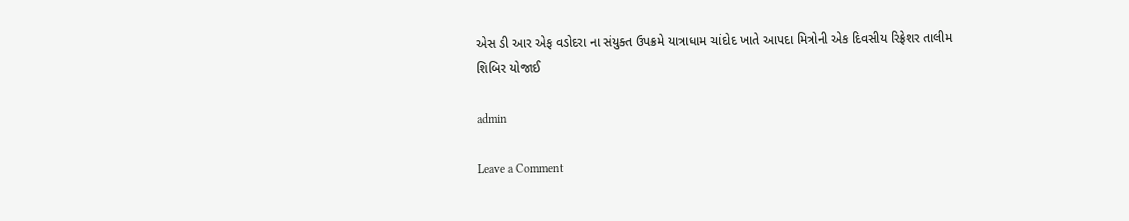એસ ડી આર એફ વડોદરા ના સંયુક્ત ઉપક્રમે યાત્રાધામ ચાંદોદ ખાતે આપદા મિત્રોની એક દિવસીય રિફ્રેશર તાલીમ શિબિર યોજાઈ

admin

Leave a Comment